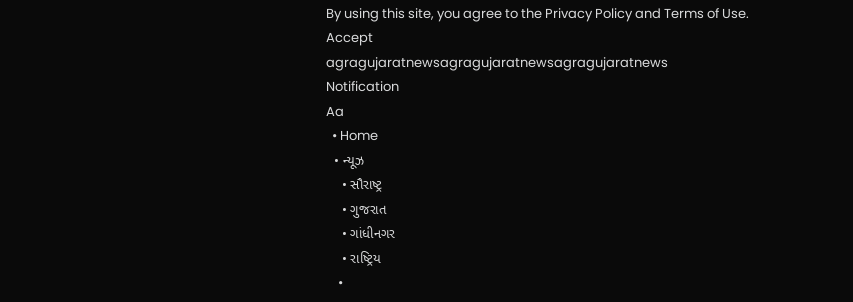By using this site, you agree to the Privacy Policy and Terms of Use.
Accept
agragujaratnewsagragujaratnewsagragujaratnews
Notification
Aa
  • Home
  • ન્યૂઝ
    • સૌરાષ્ટ્ર
    • ગુજરાત
    • ગાંધીનગર
    • રાષ્ટ્રિય
    •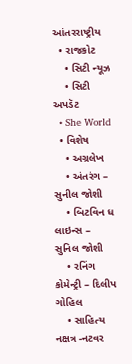આંતરરાષ્ટ્રીય
  • રાજકોટ
    • સિટી ન્યૂઝ
    • સિટી અપડૅટ
  • She World
  • વિશેષ
    • અગ્રલેખ
    • અંતરંગ – સુનીલ જોશી
    • બિટવિન ધ લાઇન્સ – સુનિલ જોશી
    • રનિંગ કોમેન્ટ્રી – દિલીપ ગોહિલ
    • સાહિત્ય નક્ષત્ર -નટવર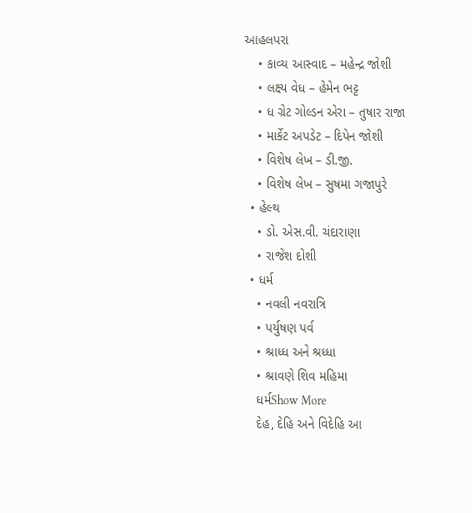આહલપરા
    • કાવ્ય આસ્વાદ – મહેન્દ્ર જોશી
    • લક્ષ્ય વેધ – હેમેન ભટ્ટ
    • ધ ગ્રેટ ગોલ્ડન એરા – તુષાર રાજા
    • માર્કેટ અપડેટ – દિપેન જોશી
    • વિશેષ લેખ – ડી.જી.
    • વિશેષ લેખ – સુષમા ગજાપુરે
  • હેલ્થ
    • ડો. એસ.વી. ચંદારાણા
    • રાજેશ દોશી
  • ધર્મ
    • નવલી નવરાત્રિ
    • પર્યુષણ પર્વ
    • શ્રાધ્ધ અને શ્રધ્ધા
    • શ્રાવણે શિવ મહિમા
    ધર્મShow More
    દેહ, દેહિ અને વિદેહિ આ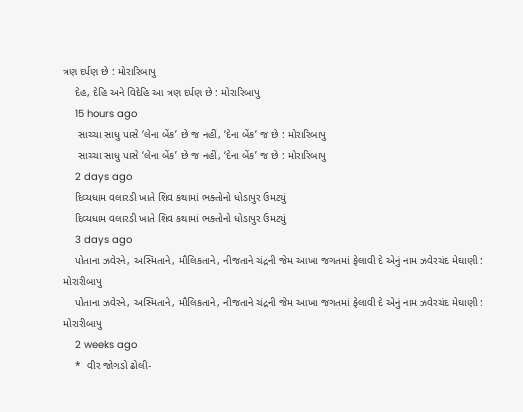ત્રણ દર્પણ છે : મોરારિબાપુ
    દેહ, દેહિ અને વિદેહિ આ ત્રણ દર્પણ છે : મોરારિબાપુ
    15 hours ago
     સાચ્ચા સાધુ પાસે ‘લેના બેંક’ છે જ નહીં, ‘દેના બેંક’ જ છે : મોરારિબાપુ
     સાચ્ચા સાધુ પાસે ‘લેના બેંક’ છે જ નહીં, ‘દેના બેંક’ જ છે : મોરારિબાપુ
    2 days ago
    દિવ્યધામ વલારડી ખાતે શિવ કથામાં ભક્તોનો ધોડાપુર ઉમટયું
    દિવ્યધામ વલારડી ખાતે શિવ કથામાં ભક્તોનો ધોડાપુર ઉમટયું
    3 days ago
    પોતાના ઝવેરને, અસ્મિતાને, મૌલિકતાને, નીજતાને ચંદ્રની જેમ આખા જગતમાં ફેલાવી દે એનું નામ ઝવેરચંદ મેઘાણી : મોરારીબાપુ
    પોતાના ઝવેરને, અસ્મિતાને, મૌલિકતાને, નીજતાને ચંદ્રની જેમ આખા જગતમાં ફેલાવી દે એનું નામ ઝવેરચંદ મેઘાણી : મોરારીબાપુ
    2 weeks ago
    *  વીર જોગડો ઢોલી-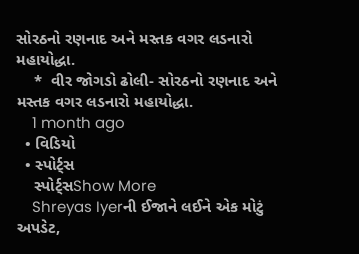સોરઠનો રણનાદ અને મસ્તક વગર લડનારો મહાયોદ્ધા.
    *  વીર જોગડો ઢોલી- સોરઠનો રણનાદ અને મસ્તક વગર લડનારો મહાયોદ્ધા.
    1 month ago
  • વિડિયો
  • સ્પોર્ટ્સ
    સ્પોર્ટ્સShow More
    Shreyas Iyerની ઈજાને લઈને એક મોટું અપડેટ,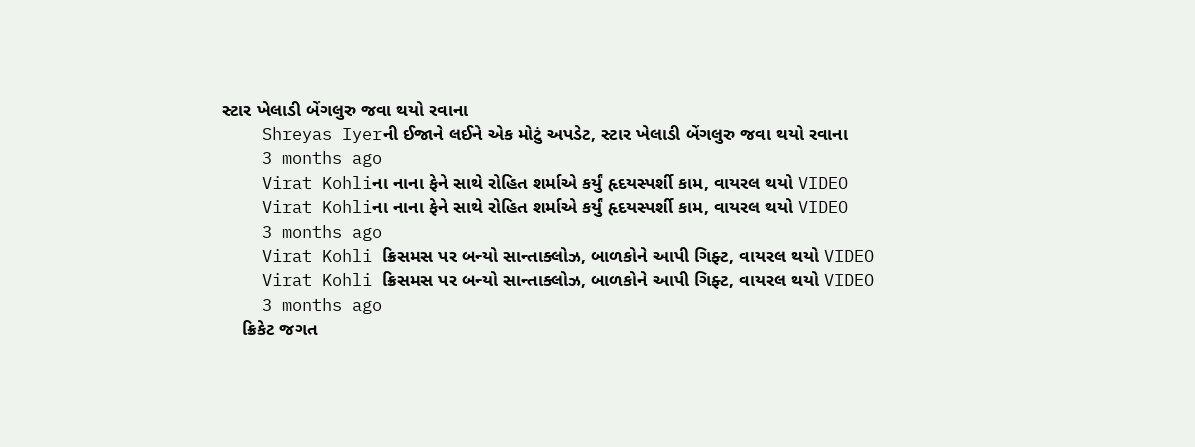સ્ટાર ખેલાડી બેંગલુરુ જવા થયો રવાના
    Shreyas Iyerની ઈજાને લઈને એક મોટું અપડેટ, સ્ટાર ખેલાડી બેંગલુરુ જવા થયો રવાના
    3 months ago
    Virat Kohliના નાના ફેને સાથે રોહિત શર્માએ કર્યું હૃદયસ્પર્શી કામ, વાયરલ થયો VIDEO
    Virat Kohliના નાના ફેને સાથે રોહિત શર્માએ કર્યું હૃદયસ્પર્શી કામ, વાયરલ થયો VIDEO
    3 months ago
    Virat Kohli ક્રિસમસ પર બન્યો સાન્તાક્લોઝ, બાળકોને આપી ગિફ્ટ, વાયરલ થયો VIDEO
    Virat Kohli ક્રિસમસ પર બન્યો સાન્તાક્લોઝ, બાળકોને આપી ગિફ્ટ, વાયરલ થયો VIDEO
    3 months ago
    ક્રિકેટ જગત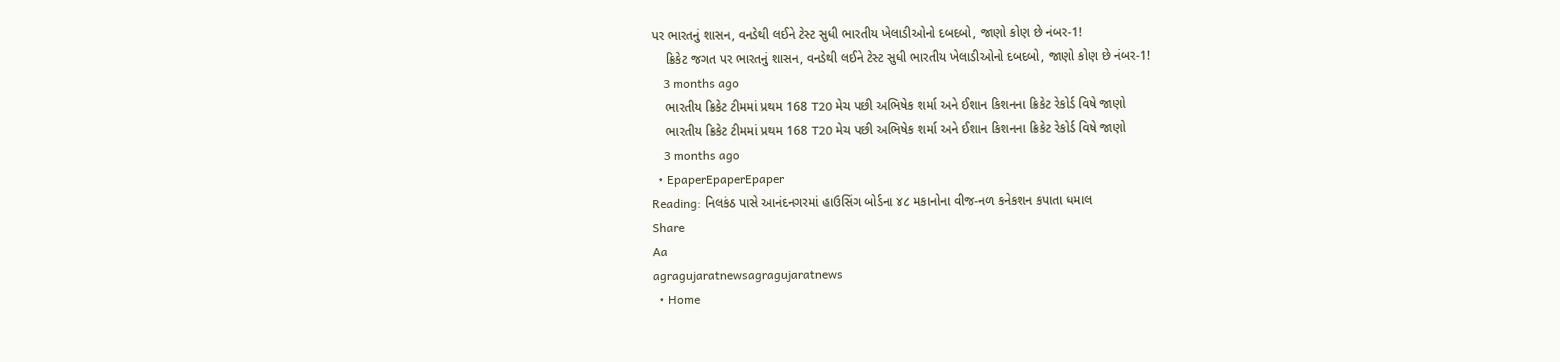પર ભારતનું શાસન, વનડેથી લઈને ટેસ્ટ સુધી ભારતીય ખેલાડીઓનો દબદબો, જાણો કોણ છે નંબર-1!
    ક્રિકેટ જગત પર ભારતનું શાસન, વનડેથી લઈને ટેસ્ટ સુધી ભારતીય ખેલાડીઓનો દબદબો, જાણો કોણ છે નંબર-1!
    3 months ago
    ભારતીય ક્રિકેટ ટીમમાં પ્રથમ 168 T20 મેચ પછી અભિષેક શર્મા અને ઈશાન કિશનના ક્રિકેટ રેકોર્ડ વિષે જાણો
    ભારતીય ક્રિકેટ ટીમમાં પ્રથમ 168 T20 મેચ પછી અભિષેક શર્મા અને ઈશાન કિશનના ક્રિકેટ રેકોર્ડ વિષે જાણો
    3 months ago
  • EpaperEpaperEpaper
Reading: નિલકંઠ પાસે આનંદનગરમાં હાઉસિંગ બોર્ડના ૪૮ મકાનોના વીજ-નળ કનેકશન કપાતા ધમાલ
Share
Aa
agragujaratnewsagragujaratnews
  • Home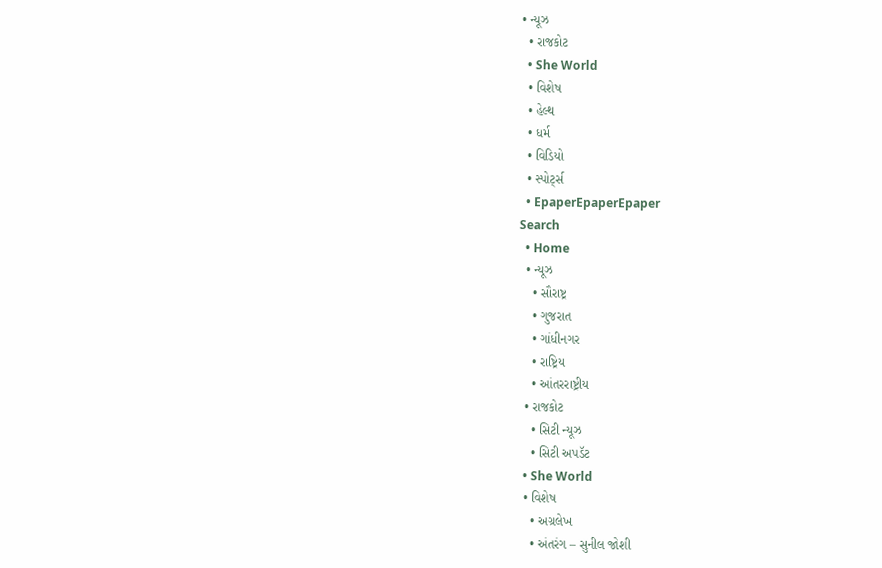• ન્યૂઝ
  • રાજકોટ
  • She World
  • વિશેષ
  • હેલ્થ
  • ધર્મ
  • વિડિયો
  • સ્પોર્ટ્સ
  • EpaperEpaperEpaper
Search
  • Home
  • ન્યૂઝ
    • સૌરાષ્ટ્ર
    • ગુજરાત
    • ગાંધીનગર
    • રાષ્ટ્રિય
    • આંતરરાષ્ટ્રીય
  • રાજકોટ
    • સિટી ન્યૂઝ
    • સિટી અપડૅટ
  • She World
  • વિશેષ
    • અગ્રલેખ
    • અંતરંગ – સુનીલ જોશી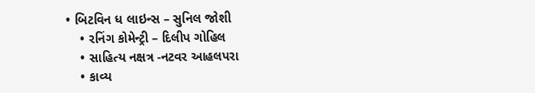• બિટવિન ધ લાઇન્સ – સુનિલ જોશી
    • રનિંગ કોમેન્ટ્રી – દિલીપ ગોહિલ
    • સાહિત્ય નક્ષત્ર -નટવર આહલપરા
    • કાવ્ય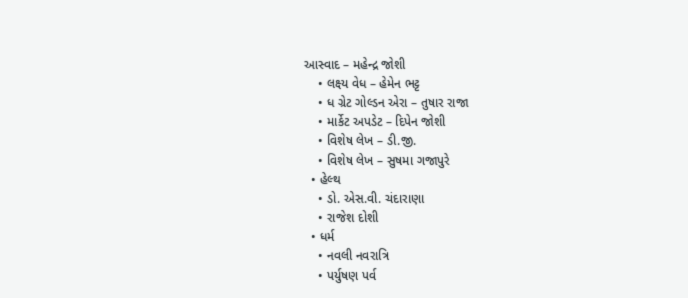આસ્વાદ – મહેન્દ્ર જોશી
    • લક્ષ્ય વેધ – હેમેન ભટ્ટ
    • ધ ગ્રેટ ગોલ્ડન એરા – તુષાર રાજા
    • માર્કેટ અપડેટ – દિપેન જોશી
    • વિશેષ લેખ – ડી.જી.
    • વિશેષ લેખ – સુષમા ગજાપુરે
  • હેલ્થ
    • ડો. એસ.વી. ચંદારાણા
    • રાજેશ દોશી
  • ધર્મ
    • નવલી નવરાત્રિ
    • પર્યુષણ પર્વ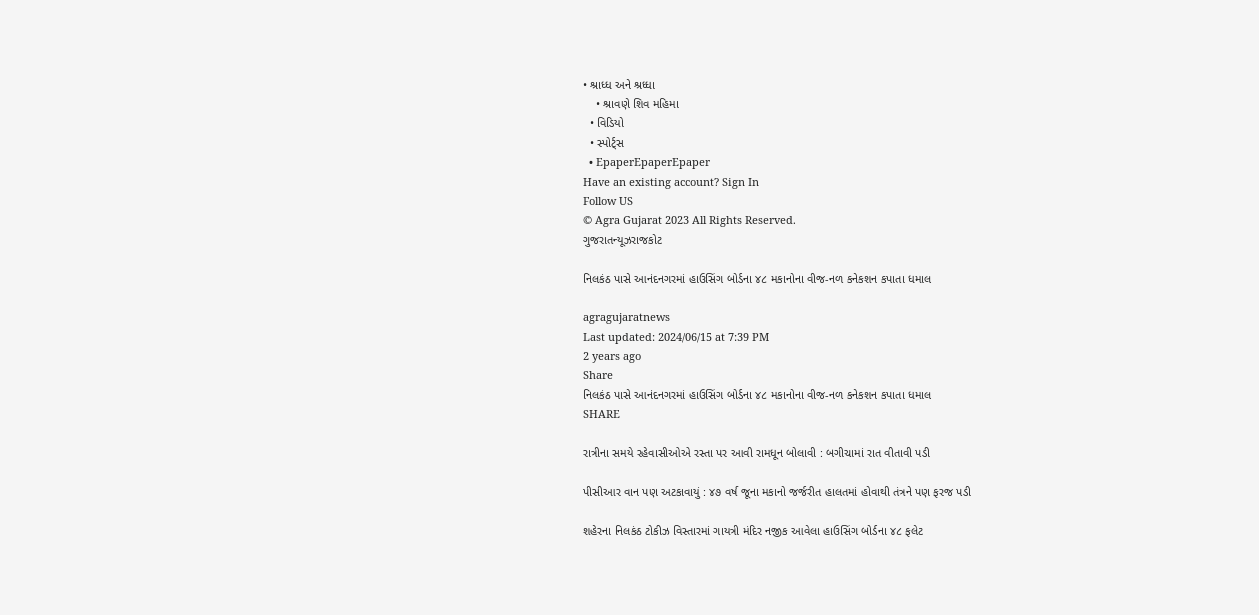• શ્રાધ્ધ અને શ્રધ્ધા
    • શ્રાવણે શિવ મહિમા
  • વિડિયો
  • સ્પોર્ટ્સ
  • EpaperEpaperEpaper
Have an existing account? Sign In
Follow US
© Agra Gujarat 2023 All Rights Reserved.
ગુજરાતન્યૂઝરાજકોટ

નિલકંઠ પાસે આનંદનગરમાં હાઉસિંગ બોર્ડના ૪૮ મકાનોના વીજ-નળ કનેકશન કપાતા ધમાલ

agragujaratnews
Last updated: 2024/06/15 at 7:39 PM
2 years ago
Share
નિલકંઠ પાસે આનંદનગરમાં હાઉસિંગ બોર્ડના ૪૮ મકાનોના વીજ-નળ કનેકશન કપાતા ધમાલ
SHARE

રાત્રીના સમયે રહેવાસીઓએ રસ્તા પર આવી રામધૂન બોલાવી : બગીચામાં રાત વીતાવી પડી

પીસીઆર વાન પણ અટકાવાયું : ૪૭ વર્ષ જૂના મકાનો જર્જરીત હાલતમાં હોવાથી તંત્રને પણ ફરજ પડી

શહેરના નિલકંઠ ટોકીઝ વિસ્તારમાં ગાયત્રી મંદિર નજીક આવેલા હાઉસિંગ બોર્ડના ૪૮ ફલેટ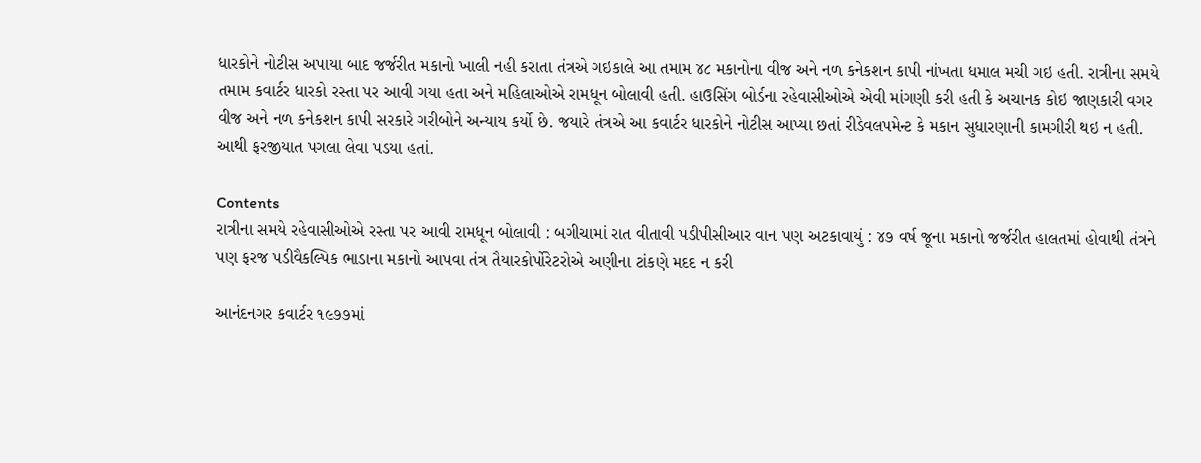ધારકોને નોટીસ અપાયા બાદ જર્જરીત મકાનો ખાલી નહી કરાતા તંત્રએ ગઇકાલે આ તમામ ૪૮ મકાનોના વીજ અને નળ કનેકશન કાપી નાંખતા ધમાલ મચી ગઇ હતી. રાત્રીના સમયે તમામ કવાર્ટર ધારકો રસ્તા પર આવી ગયા હતા અને મહિલાઓએ રામધૂન બોલાવી હતી. હાઉસિંગ બોર્ડના રહેવાસીઓએ એવી માંગણી કરી હતી કે અચાનક કોઇ જાણકારી વગર વીજ અને નળ કનેકશન કાપી સરકારે ગરીબોને અન્યાય કર્યો છે. જયારે તંત્રએ આ કવાર્ટર ધારકોને નોટીસ આપ્યા છતાં રીડેવલપમેન્ટ કે મકાન સુધારણાની કામગીરી થઇ ન હતી. આથી ફરજીયાત પગલા લેવા પડયા હતાં.

Contents
રાત્રીના સમયે રહેવાસીઓએ રસ્તા પર આવી રામધૂન બોલાવી : બગીચામાં રાત વીતાવી પડીપીસીઆર વાન પણ અટકાવાયું : ૪૭ વર્ષ જૂના મકાનો જર્જરીત હાલતમાં હોવાથી તંત્રને પણ ફરજ પડીવૈકલ્પિક ભાડાના મકાનો આપવા તંત્ર તૈયારકોર્પોરેટરોએ અણીના ટાંકણે મદદ ન કરી

આનંદનગર કવાર્ટર ૧૯૭૭માં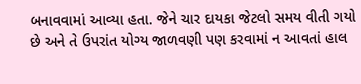બનાવવામાં આવ્યા હતા. જેને ચાર દાયકા જેટલો સમય વીતી ગયો છે અને તે ઉપરાંત યોગ્ય જાળવણી પણ કરવામાં ન આવતાં હાલ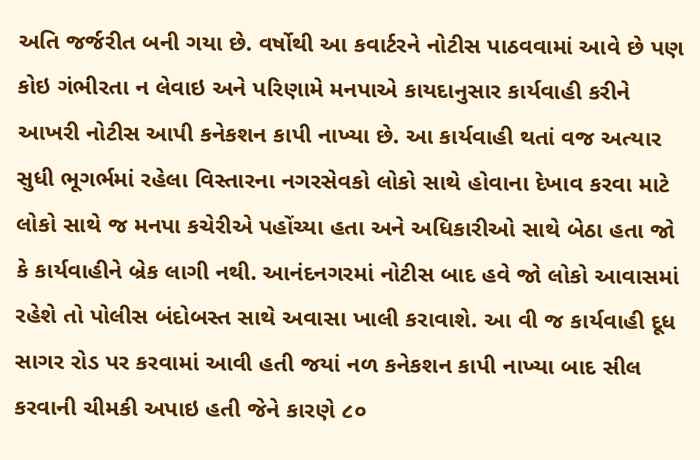અતિ જર્જરીત બની ગયા છે. વર્ષોથી આ કવાર્ટરને નોટીસ પાઠવવામાં આવે છે પણ કોઇ ગંભીરતા ન લેવાઇ અને પરિણામે મનપાએ કાયદાનુસાર કાર્યવાહી કરીને આખરી નોટીસ આપી કનેકશન કાપી નાખ્યા છે. આ કાર્યવાહી થતાં વજ અત્યાર સુધી ભૂગર્ભમાં રહેલા વિસ્તારના નગરસેવકો લોકો સાથે હોવાના દેખાવ કરવા માટે લોકો સાથે જ મનપા કચેરીએ પહોંચ્યા હતા અને અધિકારીઓ સાથે બેઠા હતા જો કે કાર્યવાહીને બ્રેક લાગી નથી. આનંદનગરમાં નોટીસ બાદ હવે જો લોકો આવાસમાં રહેશે તો પોલીસ બંદોબસ્ત સાથે અવાસા ખાલી કરાવાશે. આ વી જ કાર્યવાહી દૂધ સાગર રોડ પર કરવામાં આવી હતી જયાં નળ કનેકશન કાપી નાખ્યા બાદ સીલ કરવાની ચીમકી અપાઇ હતી જેને કારણે ૮૦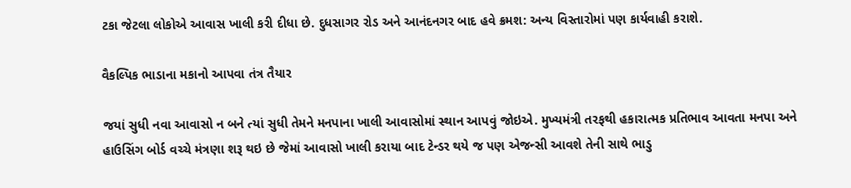ટકા જેટલા લોકોએ આવાસ ખાલી કરી દીધા છે. દુધસાગર રોડ અને આનંદનગર બાદ હવે ક્રમશ: અન્ય વિસ્તારોમાં પણ કાર્યવાહી કરાશે.

વૈકલ્પિક ભાડાના મકાનો આપવા તંત્ર તૈયાર

જયાં સુધી નવા આવાસો ન બને ત્યાં સુધી તેમને મનપાના ખાલી આવાસોમાં સ્થાન આપવું જોઇએ. મુખ્યમંત્રી તરફથી હકારાત્મક પ્રતિભાવ આવતા મનપા અને હાઉસિંગ બોર્ડ વચ્ચે મંત્રણા શરૂ થઇ છે જેમાં આવાસો ખાલી કરાયા બાદ ટેન્ડર થયે જ પણ એજન્સી આવશે તેની સાથે ભાડુ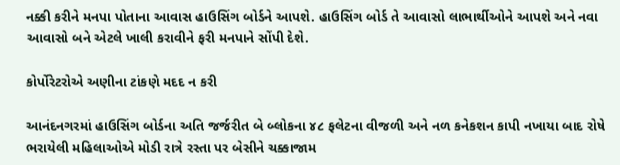નક્કી કરીને મનપા પોતાના આવાસ હાઉસિંગ બોર્ડને આપશે. હાઉસિંગ બોર્ડ તે આવાસો લાભાર્થીઓને આપશે અને નવા આવાસો બને એટલે ખાલી કરાવીને ફરી મનપાને સોંપી દેશે.

કોર્પોરેટરોએ અણીના ટાંકણે મદદ ન કરી

આનંદનગરમાં હાઉસિંગ બોર્ડના અતિ જર્જરીત બે બ્લોકના ૪૮ ફલેટના વીજળી અને નળ કનેકશન કાપી નખાયા બાદ રોષે ભરાયેલી મહિલાઓએ મોડી રાત્રે રસ્તા પર બેસીને ચક્કાજામ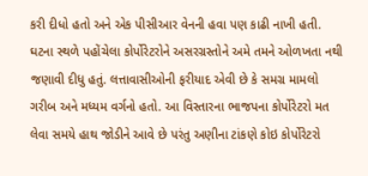કરી દીધો હતો અને એક પીસીઆર વેનની હવા પણ કાઢી નાખી હતી. ઘટના સ્થળે પહોંચેલા કોર્પોરેટરોને અસરગ્રસ્તોને અમે તમને ઓળખતા નથી જણાવી દીધુ હતું. લત્તાવાસીઓની ફરીયાદ એવી છે કે સમગ્ર મામલો ગરીબ અને મધ્યમ વર્ગનો હતો. આ વિસ્તારના ભાજપના કોર્પોરેટરો મત લેવા સમયે હાથ જોડીને આવે છે પરંતુ અણીના ટાંકણે કોઇ કોર્પોરેટરો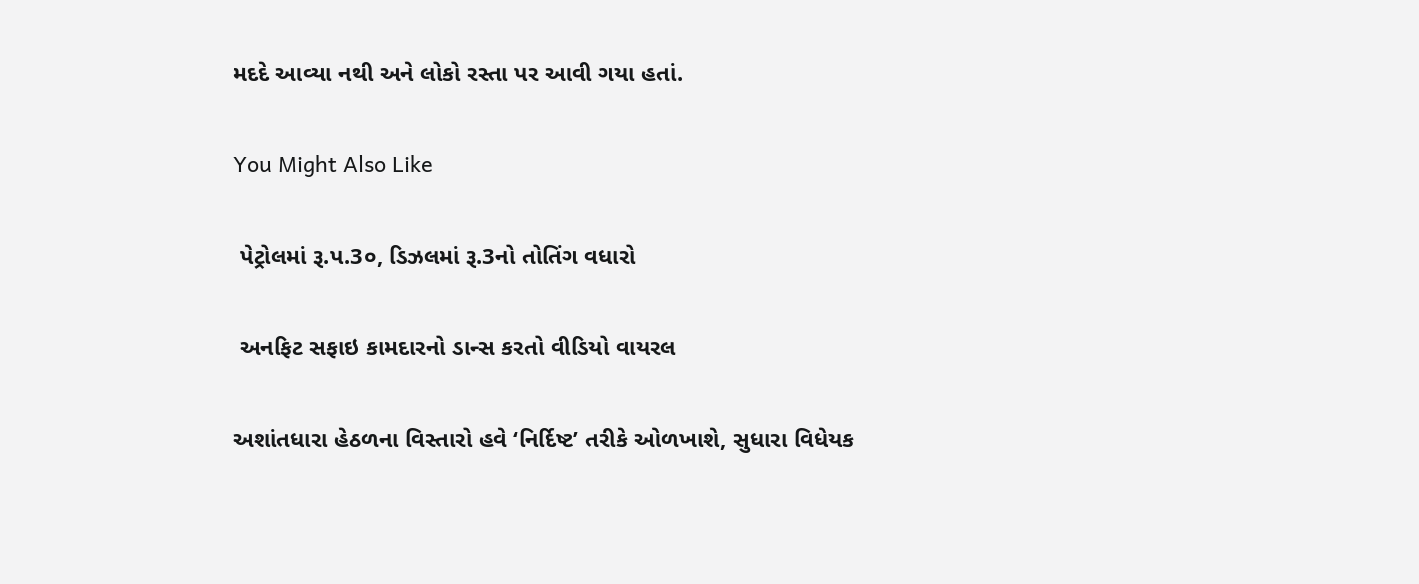મદદે આવ્યા નથી અને લોકો રસ્તા પર આવી ગયા હતાં.

You Might Also Like

 પેટ્રોલમાં રૂ.પ.3૦, ડિઝલમાં રૂ.3નો તોતિંગ વધારો

 અનફિટ સફાઇ કામદારનો ડાન્સ કરતો વીડિયો વાયરલ

અશાંતધારા હેઠળના વિસ્તારો હવે ‘નિર્દિષ્ટ’ તરીકે ઓળખાશે, સુધારા વિધેયક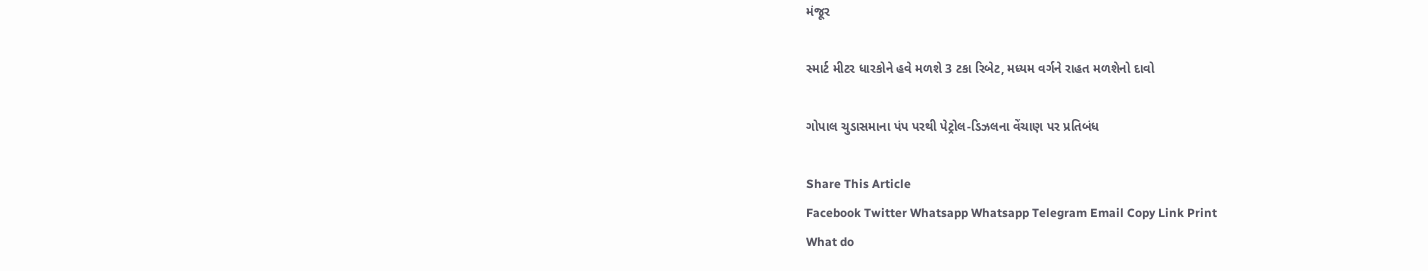મંજૂર

સ્માર્ટ મીટર ધારકોને હવે મળશે 3 ટકા રિબેટ, મધ્યમ વર્ગને રાહત મળશેનો દાવો

ગોપાલ ચુડાસમાના પંપ પરથી પેટ્રોલ-ડિઝલના વેંચાણ પર પ્રતિબંધ

Share This Article
Facebook Twitter Whatsapp Whatsapp Telegram Email Copy Link Print
What do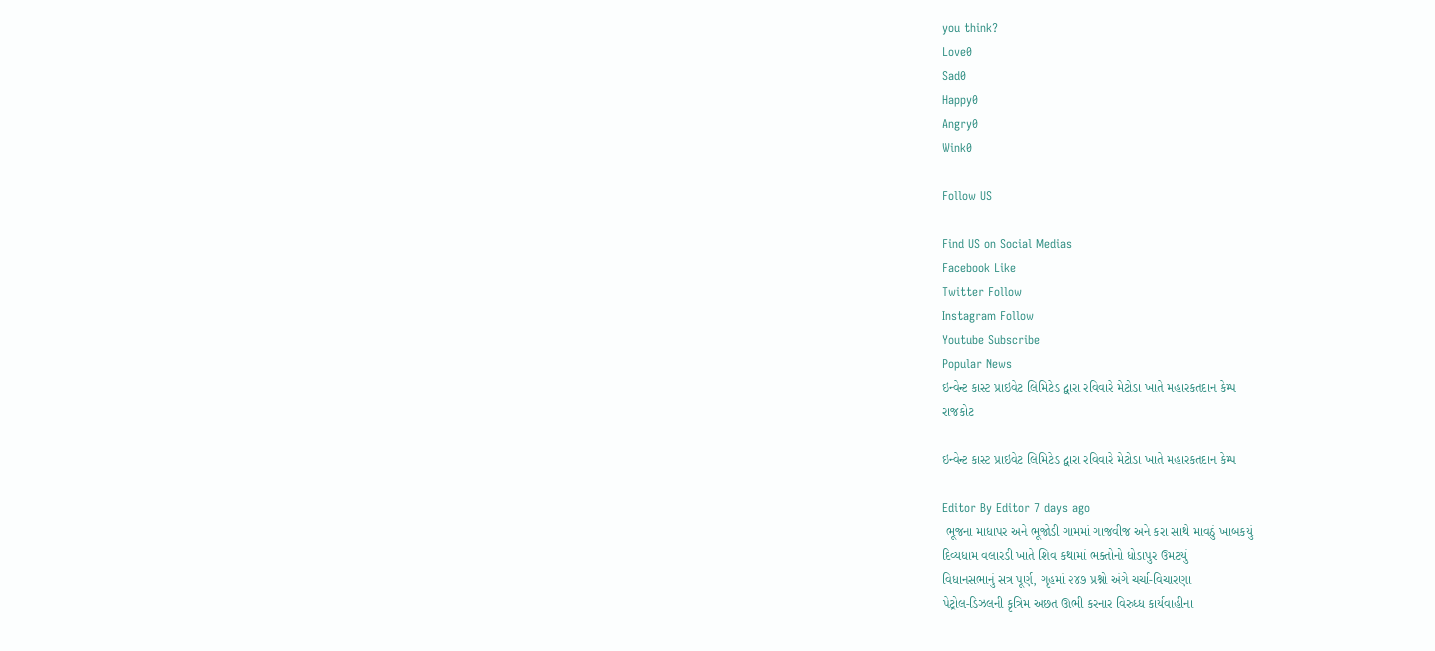you think?
Love0
Sad0
Happy0
Angry0
Wink0

Follow US

Find US on Social Medias
Facebook Like
Twitter Follow
Instagram Follow
Youtube Subscribe
Popular News
ઇન્વેન્ટ કાસ્ટ પ્રાઇવેટ લિમિટેડ દ્વારા રવિવારે મેટોડા ખાતે મહારકતદાન કેમ્પ
રાજકોટ

ઇન્વેન્ટ કાસ્ટ પ્રાઇવેટ લિમિટેડ દ્વારા રવિવારે મેટોડા ખાતે મહારકતદાન કેમ્પ

Editor By Editor 7 days ago
 ભૂજના માધાપર અને ભૂજોડી ગામમાં ગાજવીજ અને કરા સાથે માવઠું ખાબકયું
દિવ્યધામ વલારડી ખાતે શિવ કથામાં ભક્તોનો ધોડાપુર ઉમટયું
વિધાનસભાનું સત્ર પૂર્ણ, ગૃહમાં ૨૪૭ પ્રશ્નો અંગે ચર્ચા-વિચારણા
પેટ્રોલ-ડિઝલની કૃત્રિમ અછત ઊભી કરનાર વિરુધ્ધ કાર્યવાહીના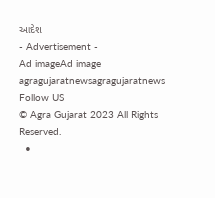આદેશ
- Advertisement -
Ad imageAd image
agragujaratnewsagragujaratnews
Follow US
© Agra Gujarat 2023 All Rights Reserved.
  •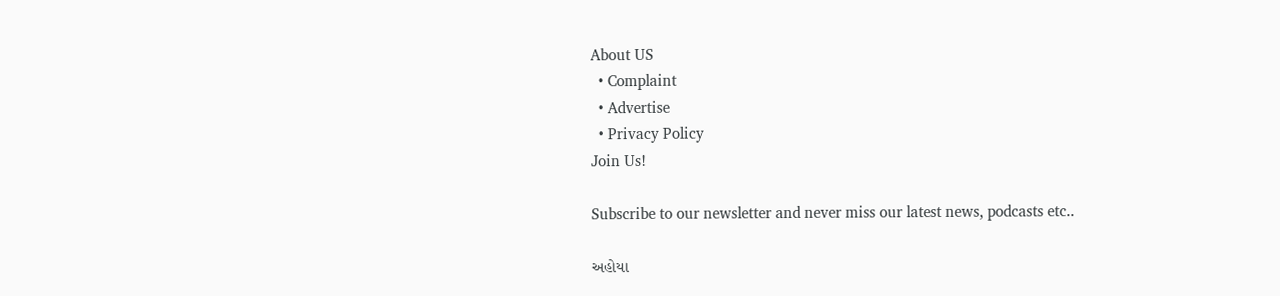About US
  • Complaint
  • Advertise
  • Privacy Policy
Join Us!

Subscribe to our newsletter and never miss our latest news, podcasts etc..

અહોયા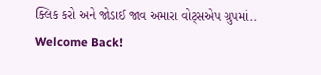ક્લિક કરો અને જોડાઈ જાવ અમારા વોટ્સએપ ગ્રુપમાં..
Welcome Back!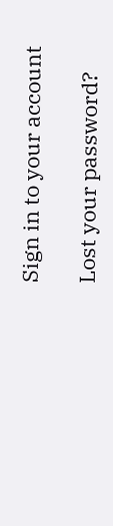Sign in to your account

Lost your password?